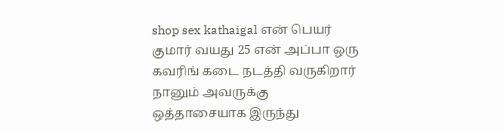shop sex kathaigal என் பெயர் குமார் வயது 25 என் அப்பா ஒரு கவரிங் கடை நடத்தி வருகிறார் நானும் அவருக்கு ஒத்தாசையாக இருந்து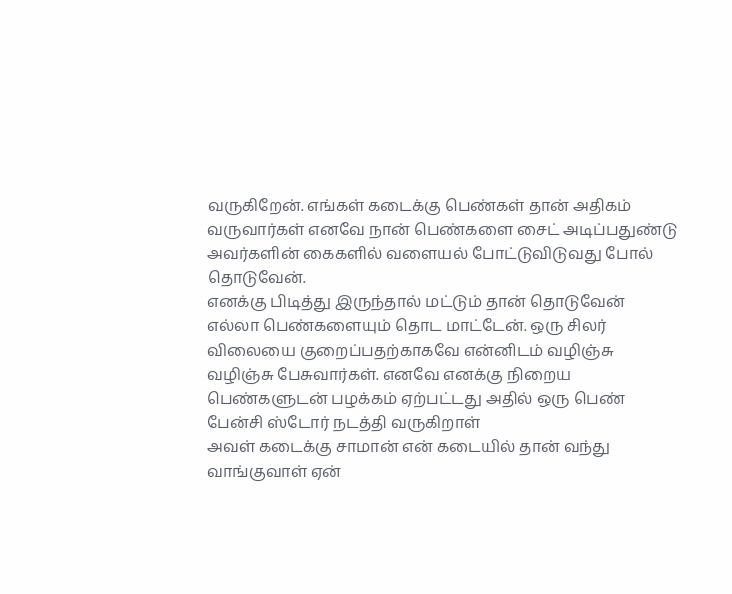வருகிறேன். எங்கள் கடைக்கு பெண்கள் தான் அதிகம் வருவார்கள் எனவே நான் பெண்களை சைட் அடிப்பதுண்டு அவர்களின் கைகளில் வளையல் போட்டுவிடுவது போல் தொடுவேன்.
எனக்கு பிடித்து இருந்தால் மட்டும் தான் தொடுவேன் எல்லா பெண்களையும் தொட மாட்டேன். ஒரு சிலர் விலையை குறைப்பதற்காகவே என்னிடம் வழிஞ்சு வழிஞ்சு பேசுவார்கள். எனவே எனக்கு நிறைய பெண்களுடன் பழக்கம் ஏற்பட்டது அதில் ஒரு பெண் பேன்சி ஸ்டோர் நடத்தி வருகிறாள்
அவள் கடைக்கு சாமான் என் கடையில் தான் வந்து வாங்குவாள் ஏன்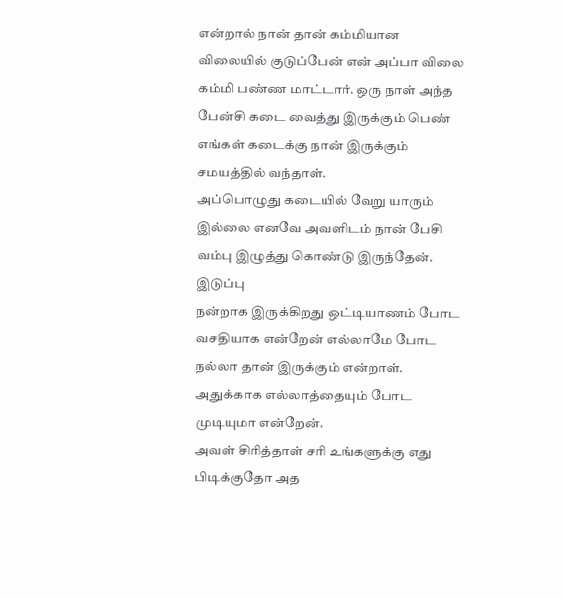என்றால் நான் தான் கம்மியான விலையில் குடுப்பேன் என் அப்பா விலை கம்மி பண்ண மாட்டார். ஒரு நாள் அந்த பேன்சி கடை வைத்து இருக்கும் பெண் எங்கள் கடைக்கு நான் இருக்கும் சமயத்தில் வந்தாள்.
அப்பொழுது கடையில் வேறு யாரும் இல்லை எனவே அவளிடம் நான் பேசி வம்பு இழுத்து கொண்டு இருந்தேன். இடுப்பு
நன்றாக இருக்கிறது ஒட்டியாணம் போட வசதியாக என்றேன் எல்லாமே போட நல்லா தான் இருக்கும் என்றாள். அதுக்காக எல்லாத்தையும் போட முடியுமா என்றேன்.
அவள் சிரித்தாள் சரி உங்களுக்கு எது பிடிக்குதோ அத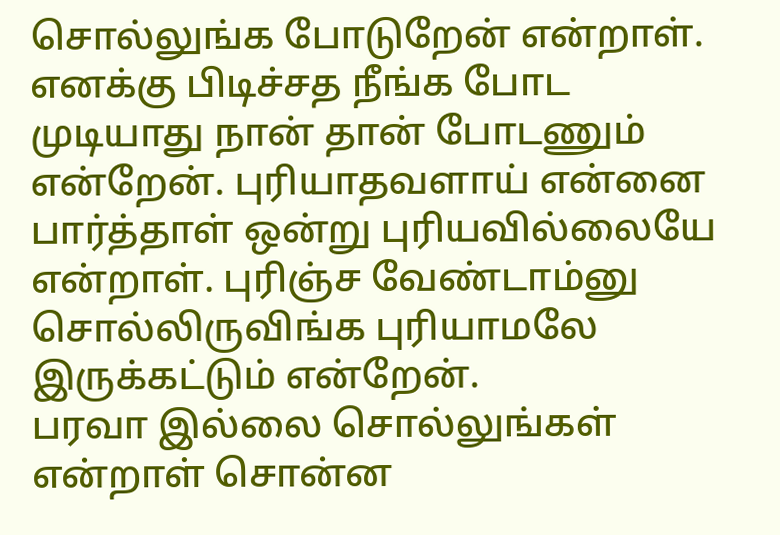சொல்லுங்க போடுறேன் என்றாள். எனக்கு பிடிச்சத நீங்க போட முடியாது நான் தான் போடணும் என்றேன். புரியாதவளாய் என்னை பார்த்தாள் ஒன்று புரியவில்லையே என்றாள். புரிஞ்ச வேண்டாம்னு சொல்லிருவிங்க புரியாமலே இருக்கட்டும் என்றேன்.
பரவா இல்லை சொல்லுங்கள் என்றாள் சொன்ன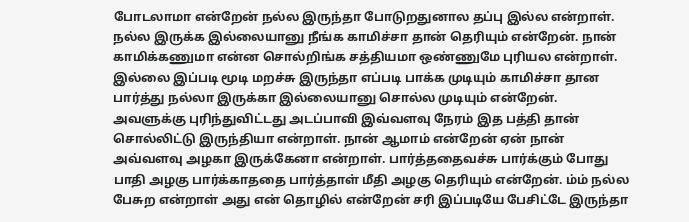போடலாமா என்றேன் நல்ல இருந்தா போடுறதுனால தப்பு இல்ல என்றாள். நல்ல இருக்க இல்லையானு நீங்க காமிச்சா தான் தெரியும் என்றேன். நான் காமிக்கணுமா என்ன சொல்றிங்க சத்தியமா ஒண்ணுமே புரியல என்றாள். இல்லை இப்படி மூடி மறச்சு இருந்தா எப்படி பாக்க முடியும் காமிச்சா தான பார்த்து நல்லா இருக்கா இல்லையானு சொல்ல முடியும் என்றேன்.
அவளுக்கு புரிந்துவிட்டது அடப்பாவி இவ்வளவு நேரம் இத பத்தி தான் சொல்லிட்டு இருந்தியா என்றாள். நான் ஆமாம் என்றேன் ஏன் நான் அவ்வளவு அழகா இருக்கேனா என்றாள். பார்த்ததைவச்சு பார்க்கும் போது பாதி அழகு பார்க்காததை பார்த்தாள் மீதி அழகு தெரியும் என்றேன். ம்ம் நல்ல பேசுற என்றாள் அது என் தொழில் என்றேன் சரி இப்படியே பேசிட்டே இருந்தா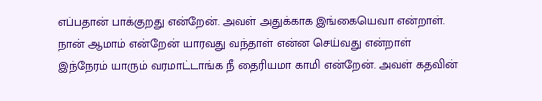எப்பதான் பாக்குறது என்றேன். அவள் அதுக்காக இங்கையெவா என்றாள்.
நான் ஆமாம் என்றேன் யாரவது வந்தாள் என்ன செய்வது என்றாள் இந்நேரம் யாரும் வரமாட்டாங்க நீ தைரியமா காமி என்றேன். அவள் கதவின்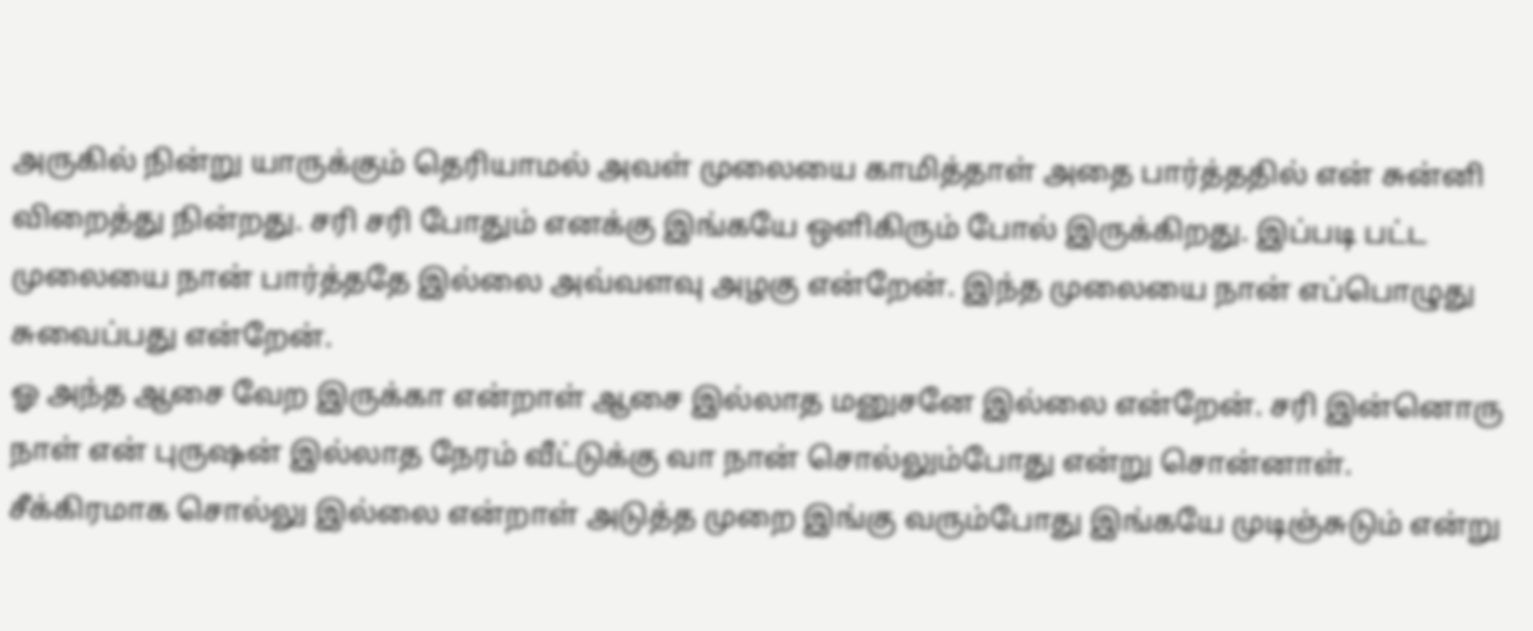அருகில் நின்று யாருக்கும் தெரியாமல் அவள் முலையை காமித்தாள் அதை பார்த்ததில் என் சுன்னி விறைத்து நின்றது. சரி சரி போதும் எனக்கு இங்கயே ஒளிகிரும் போல் இருக்கிறது. இப்படி பட்ட முலையை நான் பார்த்ததே இல்லை அவ்வளவு அழகு என்றேன். இந்த முலையை நான் எப்பொழுது சுவைப்பது என்றேன்.
ஓ அந்த ஆசை வேற இருக்கா என்றாள் ஆசை இல்லாத மனுசனே இல்லை என்றேன். சரி இன்னொரு நாள் என் புருஷன் இல்லாத நேரம் வீட்டுக்கு வா நான் சொல்லும்போது என்று சொன்னாள். சீக்கிரமாக சொல்லு இல்லை என்றாள் அடுத்த முறை இங்கு வரும்போது இங்கயே முடிஞ்சுடும் என்று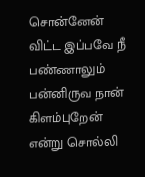சொன்னேன் விட்ட இப்பவே நீ பண்ணாலும் பன்னிருவ நான் கிளம்புறேன் என்று சொல்லி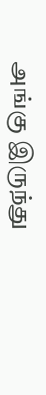அங்கு இருந்து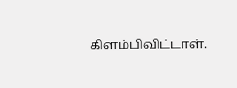கிளம்பிவிட்டாள்.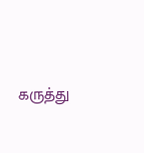கருத்து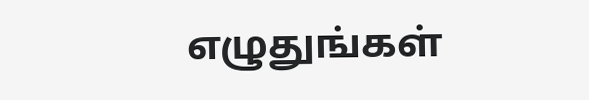எழுதுங்கள்